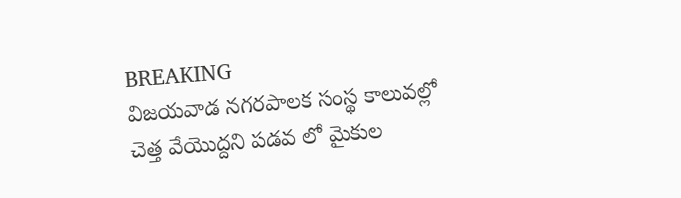BREAKING
విజయవాడ నగరపాలక సంస్థ కాలువల్లో చెత్త వేయొద్దని పడవ లో మైకుల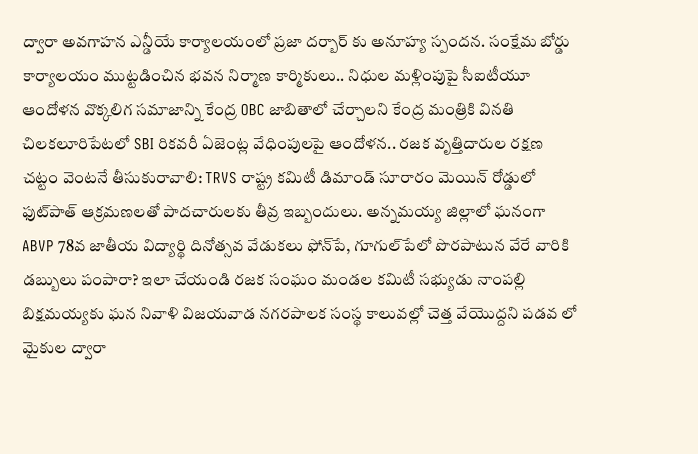ద్వారా అవగాహన ఎన్డీయే కార్యాలయంలో ప్రజా దర్బార్ కు అనూహ్య స్పందన. సంక్షేమ బోర్డు కార్యాలయం ముట్టడించిన భవన నిర్మాణ కార్మికులు.. నిధుల మళ్లింపుపై సీఐటీయూ ఆందోళన వొక్కలిగ సమాజాన్ని కేంద్ర OBC జాబితాలో చేర్చాలని కేంద్ర మంత్రికి వినతి చిలకలూరిపేటలో SBI రికవరీ ఏజెంట్ల వేధింపులపై ఆందోళన.. రజక వృత్తిదారుల రక్షణ చట్టం వెంటనే తీసుకురావాలి: TRVS రాష్ట్ర కమిటీ డిమాండ్ సూరారం మెయిన్ రోడ్డులో ఫుట్‌పాత్ ఆక్రమణలతో పాదచారులకు తీవ్ర ఇబ్బందులు. అన్నమయ్య జిల్లాలో ఘనంగా ABVP 78వ జాతీయ విద్యార్థి దినోత్సవ వేడుకలు ఫోన్‌పే, గూగుల్‌పేలో పొరపాటున వేరే వారికి డబ్బులు పంపారా? ఇలా చేయండి రజక సంఘం మండల కమిటీ సభ్యుడు నాంపల్లి బిక్షమయ్యకు ఘన నివాళి విజయవాడ నగరపాలక సంస్థ కాలువల్లో చెత్త వేయొద్దని పడవ లో మైకుల ద్వారా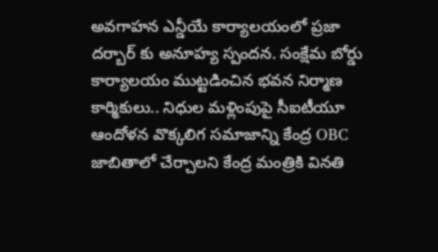అవగాహన ఎన్డీయే కార్యాలయంలో ప్రజా దర్బార్ కు అనూహ్య స్పందన. సంక్షేమ బోర్డు కార్యాలయం ముట్టడించిన భవన నిర్మాణ కార్మికులు.. నిధుల మళ్లింపుపై సీఐటీయూ ఆందోళన వొక్కలిగ సమాజాన్ని కేంద్ర OBC జాబితాలో చేర్చాలని కేంద్ర మంత్రికి వినతి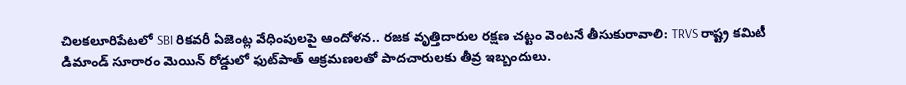చిలకలూరిపేటలో SBI రికవరీ ఏజెంట్ల వేధింపులపై ఆందోళన.. రజక వృత్తిదారుల రక్షణ చట్టం వెంటనే తీసుకురావాలి: TRVS రాష్ట్ర కమిటీ డిమాండ్ సూరారం మెయిన్ రోడ్డులో ఫుట్‌పాత్ ఆక్రమణలతో పాదచారులకు తీవ్ర ఇబ్బందులు.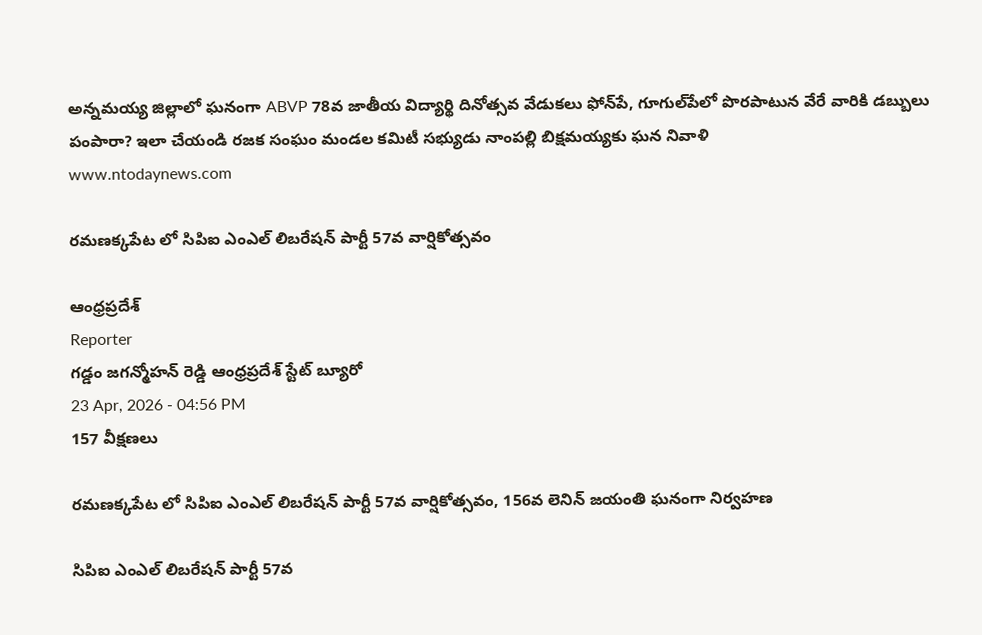అన్నమయ్య జిల్లాలో ఘనంగా ABVP 78వ జాతీయ విద్యార్థి దినోత్సవ వేడుకలు ఫోన్‌పే, గూగుల్‌పేలో పొరపాటున వేరే వారికి డబ్బులు పంపారా? ఇలా చేయండి రజక సంఘం మండల కమిటీ సభ్యుడు నాంపల్లి బిక్షమయ్యకు ఘన నివాళి
www.ntodaynews.com

రమణక్కపేట లో సిపిఐ ఎంఎల్ లిబరేషన్ పార్టీ 57వ వార్షికోత్సవం

ఆంధ్రప్రదేశ్
Reporter
గడ్డం జగన్మోహన్ రెడ్డి ఆంధ్రప్రదేశ్ స్టేట్ బ్యూరో
23 Apr, 2026 - 04:56 PM
157 వీక్షణలు

రమణక్కపేట లో సిపిఐ ఎంఎల్ లిబరేషన్ పార్టీ 57వ వార్షికోత్సవం, 156వ లెనిన్ జయంతి ఘనంగా నిర్వహణ

సిపిఐ ఎంఎల్ లిబరేషన్ పార్టీ 57వ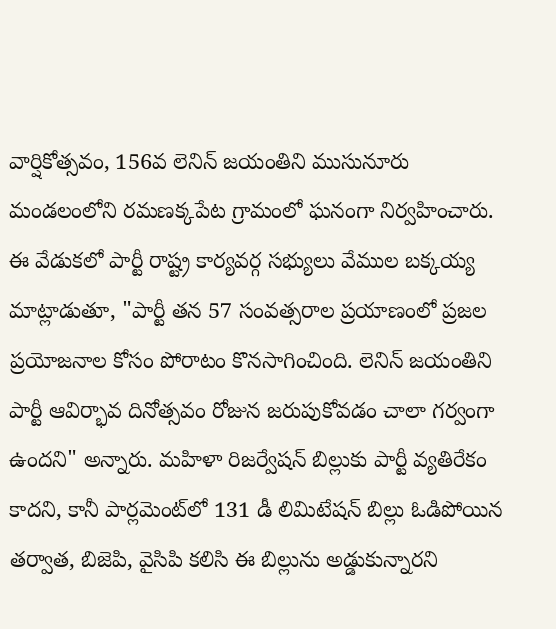వార్షికోత్సవం, 156వ లెనిన్ జయంతిని ముసునూరు మండలంలోని రమణక్కపేట గ్రామంలో ఘనంగా నిర్వహించారు. ఈ వేడుకలో పార్టీ రాష్ట్ర కార్యవర్గ సభ్యులు వేముల బక్కయ్య మాట్లాడుతూ, "పార్టీ తన 57 సంవత్సరాల ప్రయాణంలో ప్రజల ప్రయోజనాల కోసం పోరాటం కొనసాగించింది. లెనిన్ జయంతిని పార్టీ ఆవిర్భావ దినోత్సవం రోజున జరుపుకోవడం చాలా గర్వంగా ఉందని" అన్నారు. మహిళా రిజర్వేషన్ బిల్లుకు పార్టీ వ్యతిరేకం కాదని, కానీ పార్లమెంట్‌లో 131 డీ లిమిటేషన్ బిల్లు ఓడిపోయిన తర్వాత, బిజెపి, వైసిపి కలిసి ఈ బిల్లును అడ్డుకున్నారని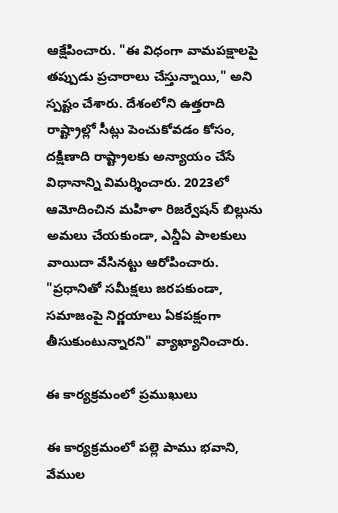ఆక్షేపించారు. "ఈ విధంగా వామపక్షాలపై తప్పుడు ప్రచారాలు చేస్తున్నాయి," అని స్పష్టం చేశారు. దేశంలోని ఉత్తరాది రాష్ట్రాల్లో సీట్లు పెంచుకోవడం కోసం, దక్షిణాది రాష్ట్రాలకు అన్యాయం చేసే విధానాన్ని విమర్శించారు. 2023లో ఆమోదించిన మహిళా రిజర్వేషన్ బిల్లును అమలు చేయకుండా, ఎన్డీఏ పాలకులు వాయిదా వేసినట్టు ఆరోపించారు. "ప్రధానితో సమీక్షలు జరపకుండా, సమాజంపై నిర్ణయాలు ఏకపక్షంగా తీసుకుంటున్నారని" వ్యాఖ్యానించారు.

ఈ కార్యక్రమంలో ప్రముఖులు

ఈ కార్యక్రమంలో పల్లె పాము భవాని, వేముల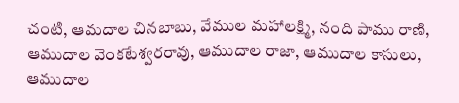చంటి, ఆమదాల చినబాబు, వేముల మహాలక్ష్మి, నంది పాము రాణి, ఆముదాల వెంకటేశ్వరరావు, ఆముదాల రాజా, ఆముదాల కాసులు, ఆముదాల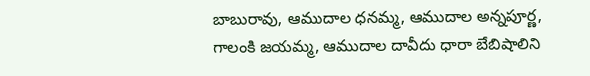బాబురావు, ఆముదాల ధనమ్మ, ఆముదాల అన్నపూర్ణ, గాలంకి జయమ్మ, ఆముదాల దావీదు ధారా బేబిషాలిని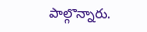పాల్గొన్నారు.